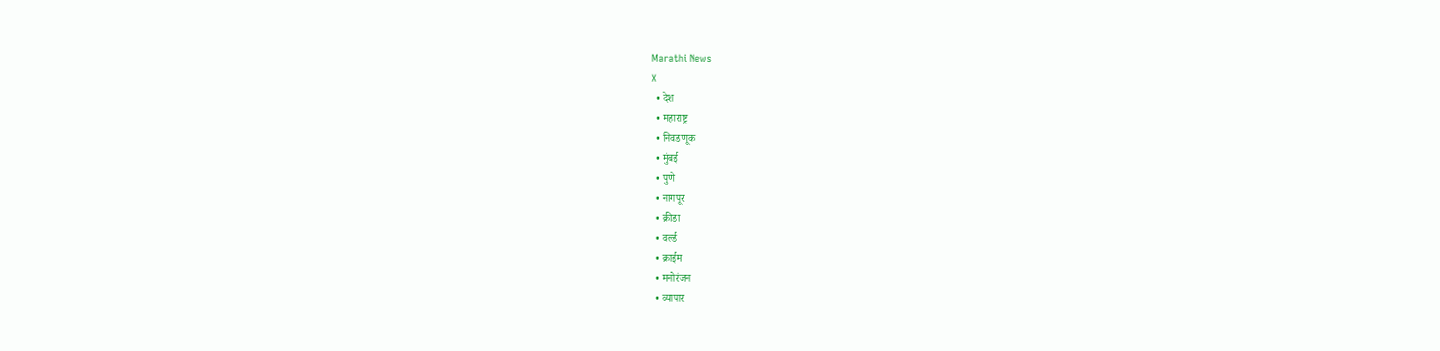Marathi News
X
  • देश
  • महाराष्ट्र
  • निवडणूक
  • मुंबई
  • पुणे
  • नागपूर
  • क्रीडा
  • वर्ल्ड
  • क्राईम
  • मनोरंजन
  • व्यापार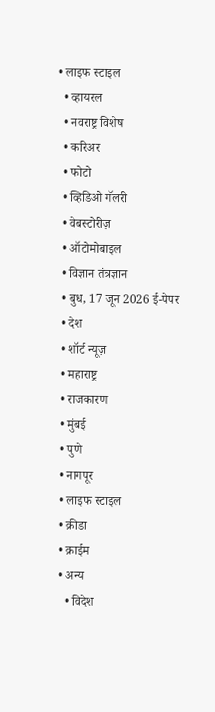• लाइफ स्टाइल
  • व्हायरल
  • नवराष्ट्र विशेष
  • करिअर
  • फोटो
  • व्हिडिओ गॅलरी
  • वेबस्टोरीज़
  • ऑटोमोबाइल
  • विज्ञान तंत्रज्ञान
  • बुध, 17 जून 2026 ई-पेपर
  • देश
  • शॉर्ट न्यूज़
  • महाराष्ट्र
  • राजकारण
  • मुंबई
  • पुणे
  • नागपूर
  • लाइफ स्टाइल
  • क्रीडा
  • क्राईम
  • अन्य
    • विदेश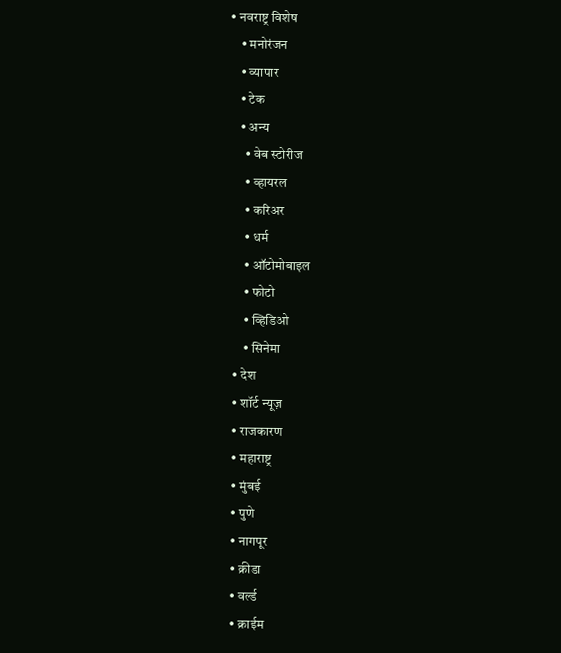• नवराष्ट्र विशेष
    • मनोरंजन
    • व्यापार
    • टेक
    • अन्य
      • वेब स्टोरीज
      • व्हायरल
      • करिअर
      • धर्म
      • ऑटोमोबाइल
      • फोटो
      • व्हिडिओ
      • सिनेमा
  • देश
  • शॉर्ट न्यूज़
  • राजकारण
  • महाराष्ट्र
  • मुंबई
  • पुणे
  • नागपूर
  • क्रीडा
  • वर्ल्ड
  • क्राईम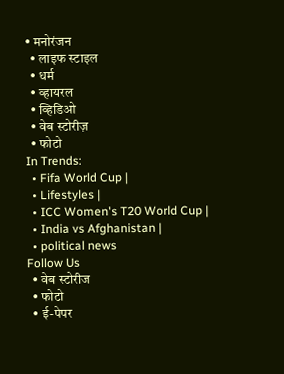• मनोरंजन
  • लाइफ स्टाइल
  • धर्म
  • व्हायरल
  • व्हिडिओ
  • वेब स्टोरीज़
  • फोटो
In Trends:
  • Fifa World Cup |
  • Lifestyles |
  • ICC Women's T20 World Cup |
  • India vs Afghanistan |
  • political news
Follow Us
  • वेब स्टोरीज
  • फोटो
  • ई-पेपर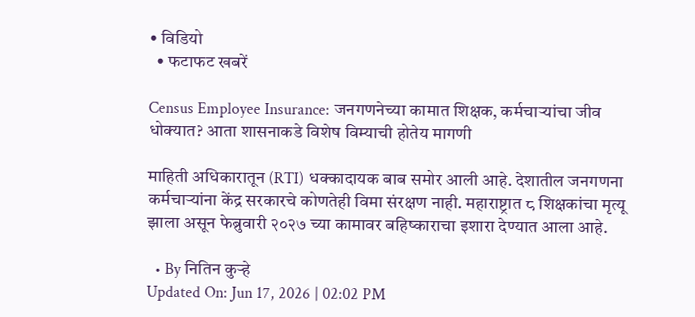• विडियो
  • फटाफट खबरें

Census Employee Insurance: जनगणनेच्या कामात शिक्षक, कर्मचाऱ्यांचा जीव धोक्यात? आता शासनाकडे विशेष विम्याची होतेय मागणी

माहिती अधिकारातून (RTI) धक्कादायक बाब समोर आली आहे. देशातील जनगणना कर्मचाऱ्यांना केंद्र सरकारचे कोणतेही विमा संरक्षण नाही. महाराष्ट्रात ८ शिक्षकांचा मृत्यू झाला असून फेब्रुवारी २०२७ च्या कामावर बहिष्काराचा इशारा देण्यात आला आहे.

  • By नितिन कुऱ्हे
Updated On: Jun 17, 2026 | 02:02 PM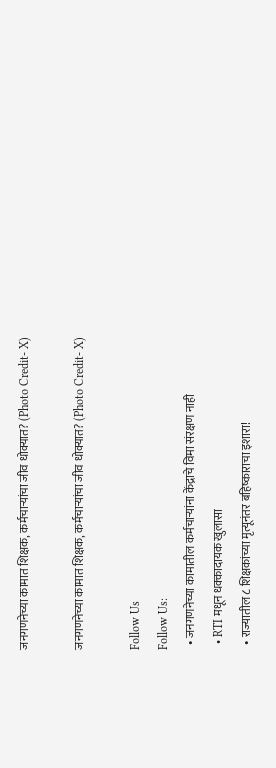जनगणनेच्या कामात शिक्षक, कर्मचाऱ्यांचा जीव धोक्यात? (Photo Credit- X)

जनगणनेच्या कामात शिक्षक, कर्मचाऱ्यांचा जीव धोक्यात? (Photo Credit- X)

Follow Us
Follow Us:
  • जनगणनेच्या कामातील कर्मचाऱ्यांना केंद्राचे विमा संरक्षण नाही
  • RTI मधून धक्कादायक खुलासा
  • राज्यातील ८ शिक्षकांच्या मृत्यूनंतर बहिष्काराचा इशारा!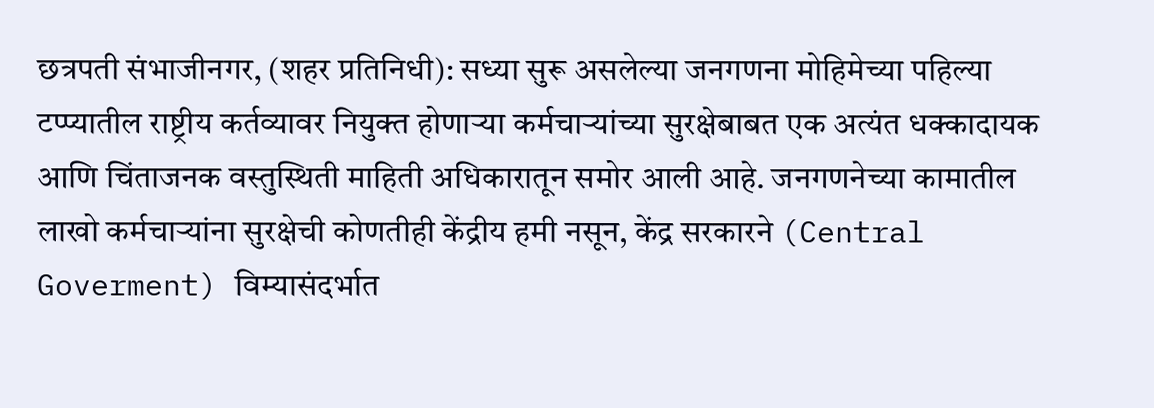छत्रपती संभाजीनगर, (शहर प्रतिनिधी): सध्या सुरू असलेल्या जनगणना मोहिमेच्या पहिल्या टप्प्यातील राष्ट्रीय कर्तव्यावर नियुक्त होणाऱ्या कर्मचाऱ्यांच्या सुरक्षेबाबत एक अत्यंत धक्कादायक आणि चिंताजनक वस्तुस्थिती माहिती अधिकारातून समोर आली आहे. जनगणनेच्या कामातील लाखो कर्मचाऱ्यांना सुरक्षेची कोणतीही केंद्रीय हमी नसून, केंद्र सरकारने (Central Goverment) विम्यासंदर्भात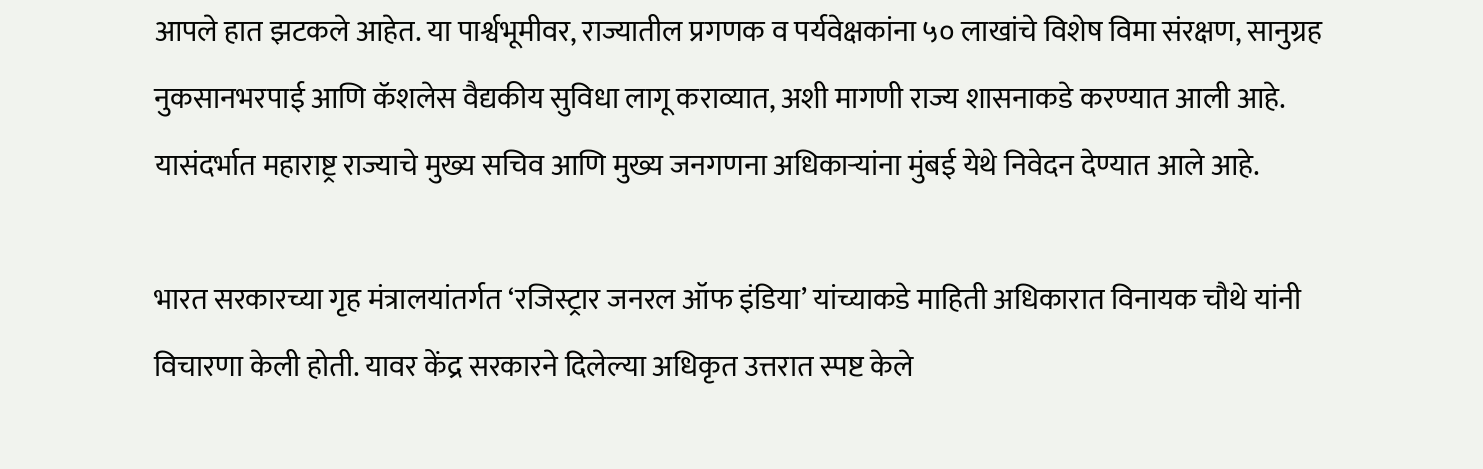आपले हात झटकले आहेत. या पार्श्वभूमीवर, राज्यातील प्रगणक व पर्यवेक्षकांना ५० लाखांचे विशेष विमा संरक्षण, सानुग्रह नुकसानभरपाई आणि कॅशलेस वैद्यकीय सुविधा लागू कराव्यात, अशी मागणी राज्य शासनाकडे करण्यात आली आहे. यासंदर्भात महाराष्ट्र राज्याचे मुख्य सचिव आणि मुख्य जनगणना अधिकाऱ्यांना मुंबई येथे निवेदन देण्यात आले आहे.

भारत सरकारच्या गृह मंत्रालयांतर्गत ‘रजिस्ट्रार जनरल ऑफ इंडिया’ यांच्याकडे माहिती अधिकारात विनायक चौथे यांनी विचारणा केली होती. यावर केंद्र सरकारने दिलेल्या अधिकृत उत्तरात स्पष्ट केले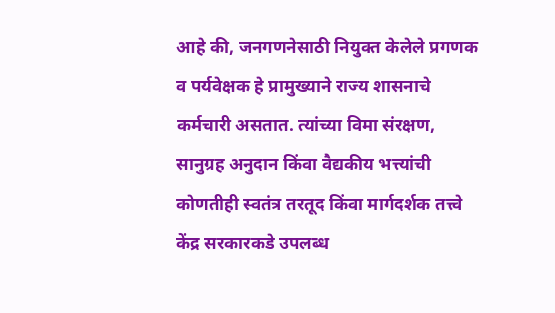आहे की, जनगणनेसाठी नियुक्त केलेले प्रगणक व पर्यवेक्षक हे प्रामुख्याने राज्य शासनाचे कर्मचारी असतात. त्यांच्या विमा संरक्षण, सानुग्रह अनुदान किंवा वैद्यकीय भत्त्यांची कोणतीही स्वतंत्र तरतूद किंवा मार्गदर्शक तत्त्वे केंद्र सरकारकडे उपलब्ध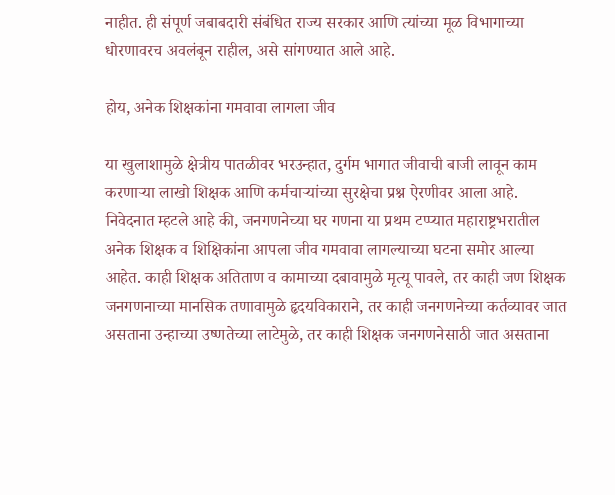नाहीत. ही संपूर्ण जबाबदारी संबंधित राज्य सरकार आणि त्यांच्या मूळ विभागाच्या धोरणावरच अवलंबून राहील, असे सांगण्यात आले आहे.

होय, अनेक शिक्षकांना गमवावा लागला जीव

या खुलाशामुळे क्षेत्रीय पातळीवर भरउन्हात, दुर्गम भागात जीवाची बाजी लावून काम करणाऱ्या लाखो शिक्षक आणि कर्मचाऱ्यांच्या सुरक्षेचा प्रश्न ऐरणीवर आला आहे. निवेदनात म्हटले आहे की, जनगणनेच्या घर गणना या प्रथम टप्प्यात महाराष्ट्रभरातील अनेक शिक्षक व शिक्षिकांना आपला जीव गमवावा लागल्याच्या घटना समोर आल्या आहेत. काही शिक्षक अतिताण व कामाच्या दबावामुळे मृत्यू पावले, तर काही जण शिक्षक जनगणनाच्या मानसिक तणावामुळे हृदयविकाराने, तर काही जनगणनेच्या कर्तव्यावर जात असताना उन्हाच्या उष्णतेच्या लाटेमुळे, तर काही शिक्षक जनगणनेसाठी जात असताना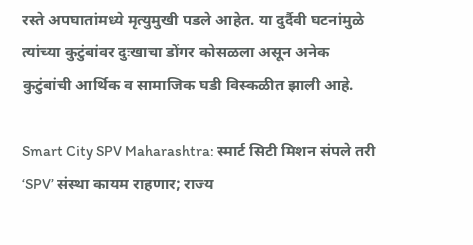रस्ते अपघातांमध्ये मृत्युमुखी पडले आहेत. या दुर्दैवी घटनांमुळे त्यांच्या कुटुंबांवर दुःखाचा डोंगर कोसळला असून अनेक कुटुंबांची आर्थिक व सामाजिक घडी विस्कळीत झाली आहे.

Smart City SPV Maharashtra: स्मार्ट सिटी मिशन संपले तरी ‘SPV’ संस्था कायम राहणार; राज्य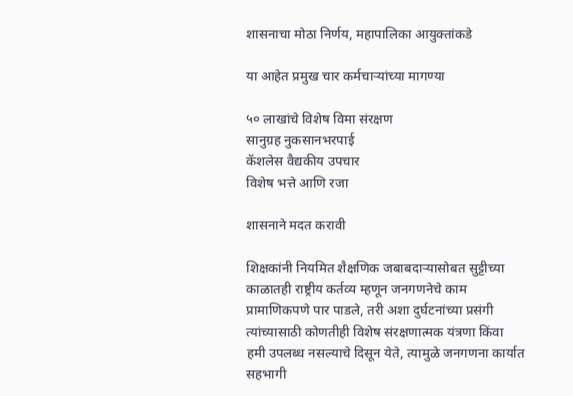शासनाचा मोठा निर्णय, महापालिका आयुक्तांकडे

या आहेत प्रमुख चार कर्मचाऱ्यांच्या मागण्या

५० लाखांचे विशेष विमा संरक्षण
सानुग्रह नुकसानभरपाई
कॅशलेस वैद्यकीय उपचार
विशेष भत्ते आणि रजा

शासनाने मदत करावी

शिक्षकांनी नियमित शैक्षणिक जबाबदाऱ्यासोबत सुट्टीच्या काळातही राष्ट्रीय कर्तव्य म्हणून जनगणनेचे काम प्रामाणिकपणे पार पाडले, तरी अशा दुर्घटनांच्या प्रसंगी त्यांच्यासाठी कोणतीही विशेष संरक्षणात्मक यंत्रणा किंवा हमी उपलब्ध नसल्याचे दिसून येते, त्यामुळे जनगणना कार्यात सहभागी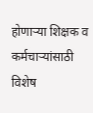होणाऱ्या शिक्षक व कर्मचाऱ्यांसाठी विशेष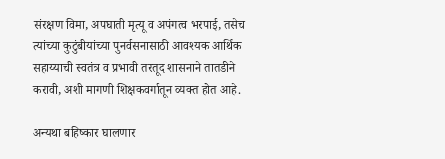संरक्षण विमा, अपघाती मृत्यू व अपंगत्व भरपाई, तसेच त्यांच्या कुटुंबीयांच्या पुनर्वसनासाठी आवश्यक आर्थिक सहाय्याची स्वतंत्र व प्रभावी तरतूद शासनाने तातडीने करावी, अशी मागणी शिक्षकवर्गातून व्यक्त होत आहे.

अन्यथा बहिष्कार घालणार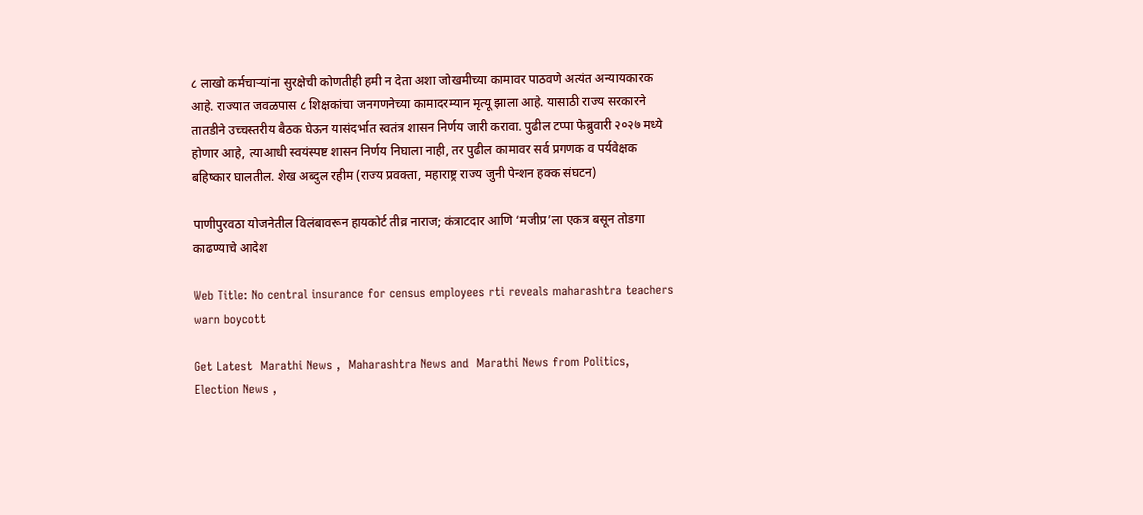८ लाखो कर्मचाऱ्यांना सुरक्षेची कोणतीही हमी न देता अशा जोखमीच्या कामावर पाठवणे अत्यंत अन्यायकारक आहे. राज्यात जवळपास ८ शिक्षकांचा जनगणनेच्या कामादरम्यान मृत्यू झाला आहे. यासाठी राज्य सरकारने तातडीने उच्चस्तरीय बैठक घेऊन यासंदर्भात स्वतंत्र शासन निर्णय जारी करावा. पुढील टप्पा फेब्रुवारी २०२७ मध्ये होणार आहे, त्याआधी स्वयंस्पष्ट शासन निर्णय निघाला नाही, तर पुढील कामावर सर्व प्रगणक व पर्यवेक्षक बहिष्कार घालतील. शेख अब्दुल रहीम (राज्य प्रवक्ता, महाराष्ट्र राज्य जुनी पेन्शन हक्क संघटन)

पाणीपुरवठा योजनेतील विलंबावरून हायकोर्ट तीव्र नाराज; कंत्राटदार आणि ‘मजीप्र’ला एकत्र बसून तोडगा काढण्याचे आदेश

Web Title: No central insurance for census employees rti reveals maharashtra teachers warn boycott

Get Latest  Marathi News ,  Maharashtra News and  Marathi News from Politics,  Election News ,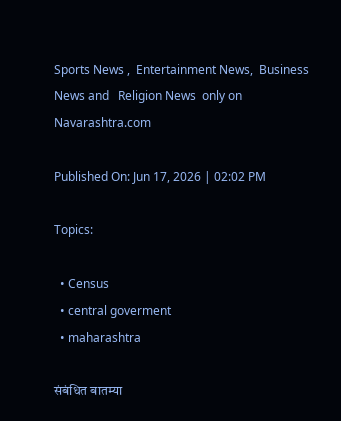Sports News ,  Entertainment News,  Business News and   Religion News  only on Navarashtra.com

Published On: Jun 17, 2026 | 02:02 PM

Topics:

  • Census
  • central goverment
  • maharashtra

संबंधित बातम्या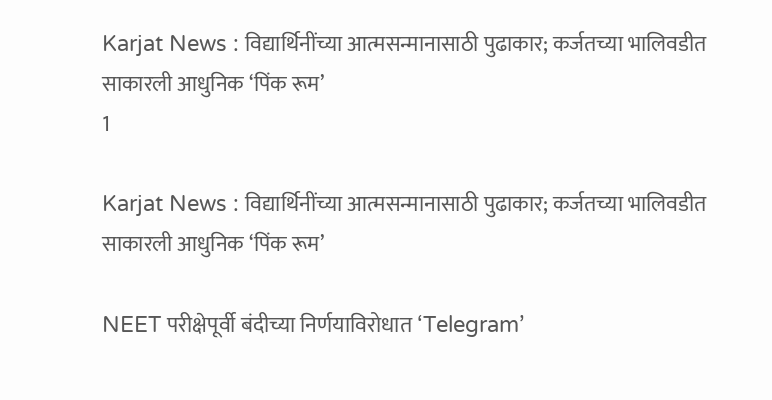Karjat News : विद्यार्थिनींच्या आत्मसन्मानासाठी पुढाकार; कर्जतच्या भालिवडीत साकारली आधुनिक ‘पिंक रूम’
1

Karjat News : विद्यार्थिनींच्या आत्मसन्मानासाठी पुढाकार; कर्जतच्या भालिवडीत साकारली आधुनिक ‘पिंक रूम’

NEET परीक्षेपूर्वी बंदीच्या निर्णयाविरोधात ‘Telegram’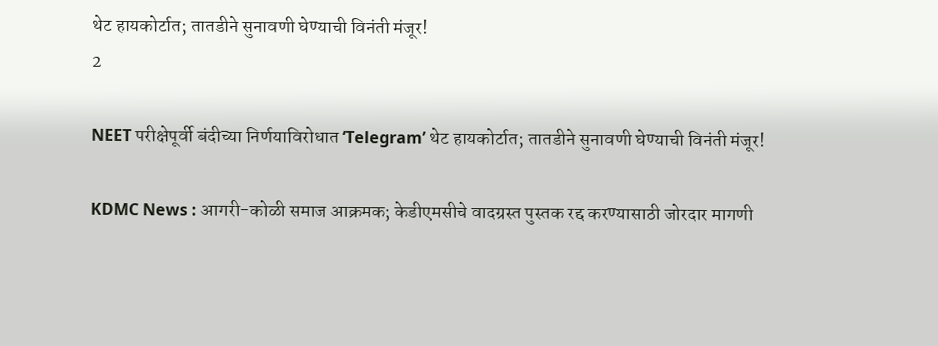थेट हायकोर्टात; तातडीने सुनावणी घेण्याची विनंती मंजूर!
2

NEET परीक्षेपूर्वी बंदीच्या निर्णयाविरोधात ‘Telegram’ थेट हायकोर्टात; तातडीने सुनावणी घेण्याची विनंती मंजूर!

KDMC News : आगरी-कोळी समाज आक्रमक; केडीएमसीचे वादग्रस्त पुस्तक रद्द करण्यासाठी जोरदार मागणी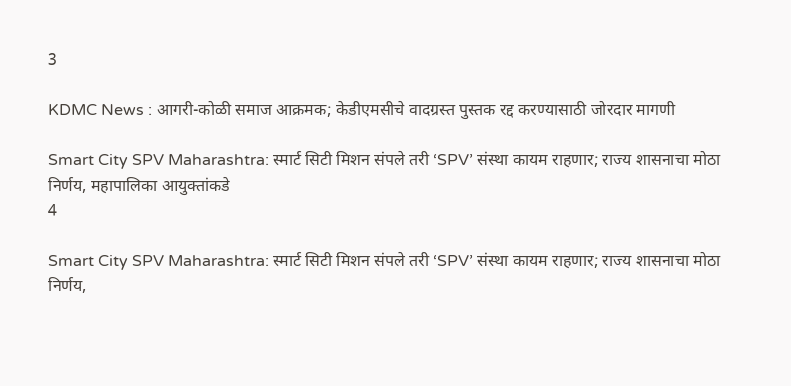3

KDMC News : आगरी-कोळी समाज आक्रमक; केडीएमसीचे वादग्रस्त पुस्तक रद्द करण्यासाठी जोरदार मागणी

Smart City SPV Maharashtra: स्मार्ट सिटी मिशन संपले तरी ‘SPV’ संस्था कायम राहणार; राज्य शासनाचा मोठा निर्णय, महापालिका आयुक्तांकडे
4

Smart City SPV Maharashtra: स्मार्ट सिटी मिशन संपले तरी ‘SPV’ संस्था कायम राहणार; राज्य शासनाचा मोठा निर्णय,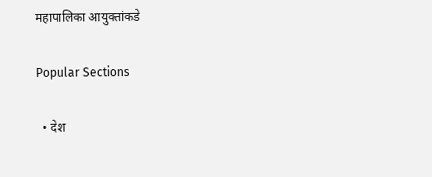महापालिका आयुक्तांकडे

Popular Sections

  • देश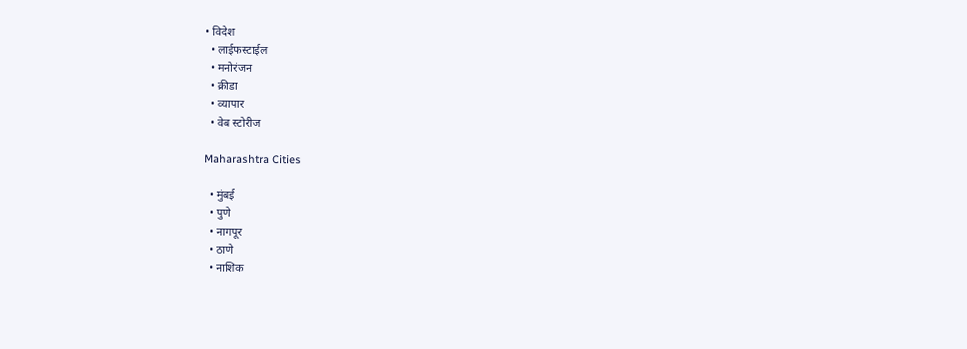• विदेश
  • लाईफस्टाईल
  • मनोरंजन
  • क्रीडा
  • व्यापार
  • वेब स्टोरीज

Maharashtra Cities

  • मुंबई
  • पुणे
  • नागपूर
  • ठाणे
  • नाशिक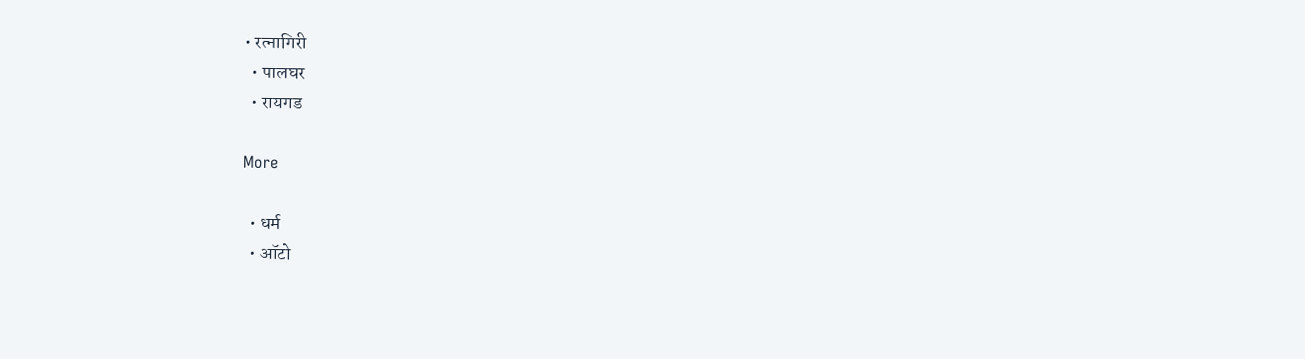• रत्नागिरी
  • पालघर
  • रायगड

More

  • धर्म
  • ऑटो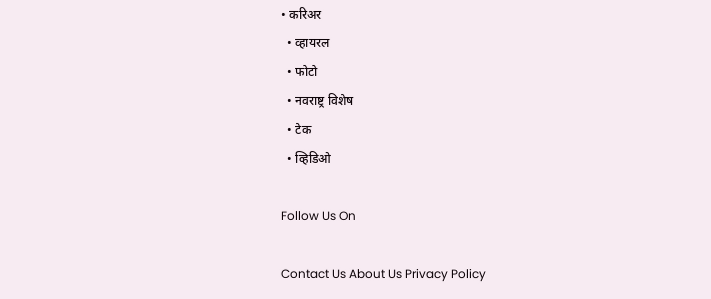• करिअर
  • व्हायरल
  • फोटो
  • नवराष्ट्र विशेष
  • टेक
  • व्हिडिओ

Follow Us On

Contact Us About Us Privacy Policy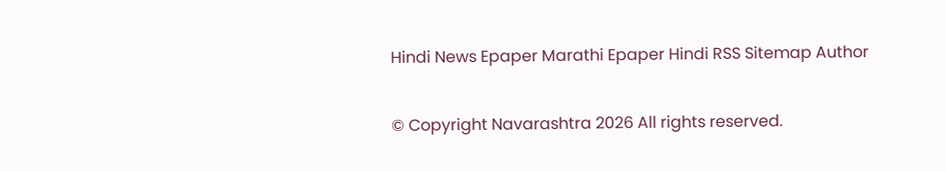Hindi News Epaper Marathi Epaper Hindi RSS Sitemap Author

© Copyright Navarashtra 2026 All rights reserved.